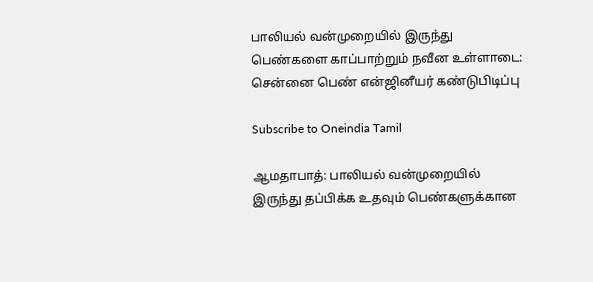பாலியல் வன்முறையில் இருந்து பெண்களை காப்பாற்றும் நவீன உள்ளாடை: சென்னை பெண் என்ஜினீயர் கண்டுபிடிப்பு

Subscribe to Oneindia Tamil

ஆமதாபாத்: பாலியல் வன்முறையில் இருந்து தப்பிக்க உதவும் பெண்களுக்கான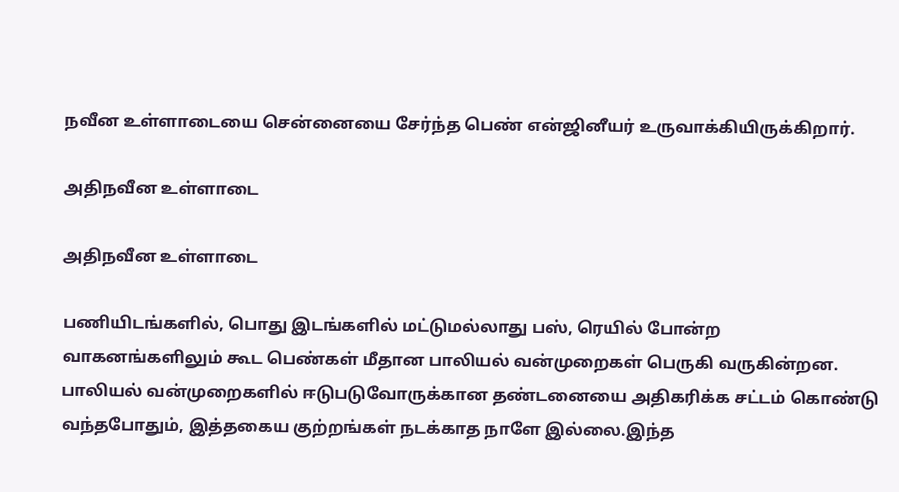நவீன உள்ளாடையை சென்னையை சேர்ந்த பெண் என்ஜினீயர் உருவாக்கியிருக்கிறார்.

அதிநவீன உள்ளாடை

அதிநவீன உள்ளாடை

பணியிடங்களில், பொது இடங்களில் மட்டுமல்லாது பஸ், ரெயில் போன்ற வாகனங்களிலும் கூட பெண்கள் மீதான பாலியல் வன்முறைகள் பெருகி வருகின்றன. பாலியல் வன்முறைகளில் ஈடுபடுவோருக்கான தண்டனையை அதிகரிக்க சட்டம் கொண்டு வந்தபோதும், இத்தகைய குற்றங்கள் நடக்காத நாளே இல்லை.இந்த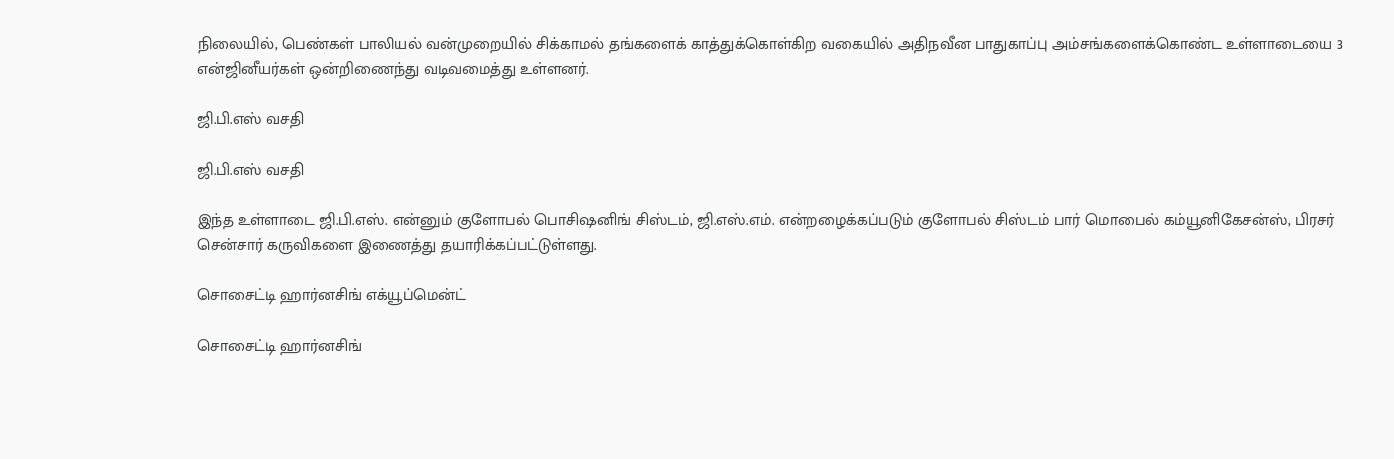நிலையில், பெண்கள் பாலியல் வன்முறையில் சிக்காமல் தங்களைக் காத்துக்கொள்கிற வகையில் அதிநவீன பாதுகாப்பு அம்சங்களைக்கொண்ட உள்ளாடையை 3 என்ஜினீயர்கள் ஒன்றிணைந்து வடிவமைத்து உள்ளனர்.

ஜி.பி.எஸ் வசதி

ஜி.பி.எஸ் வசதி

இந்த உள்ளாடை ஜி.பி.எஸ். என்னும் குளோபல் பொசிஷனிங் சிஸ்டம், ஜி.எஸ்.எம். என்றழைக்கப்படும் குளோபல் சிஸ்டம் பார் மொபைல் கம்யூனிகேசன்ஸ், பிரசர் சென்சார் கருவிகளை இணைத்து தயாரிக்கப்பட்டுள்ளது.

சொசைட்டி ஹார்னசிங் எக்யூப்மென்ட்

சொசைட்டி ஹார்னசிங்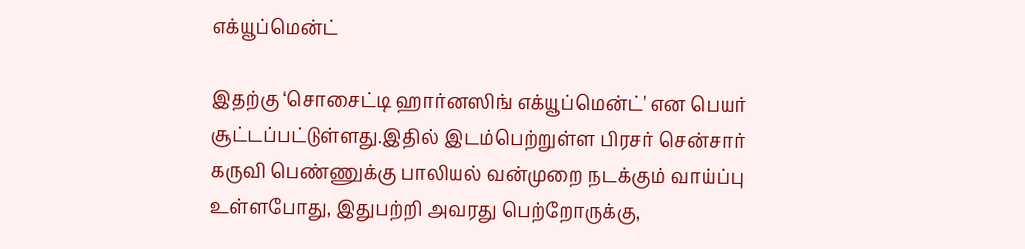எக்யூப்மென்ட்

இதற்கு ‘சொசைட்டி ஹார்னஸிங் எக்யூப்மென்ட்' என பெயர் சூட்டப்பட்டுள்ளது.இதில் இடம்பெற்றுள்ள பிரசர் சென்சார் கருவி பெண்ணுக்கு பாலியல் வன்முறை நடக்கும் வாய்ப்பு உள்ளபோது, இதுபற்றி அவரது பெற்றோருக்கு,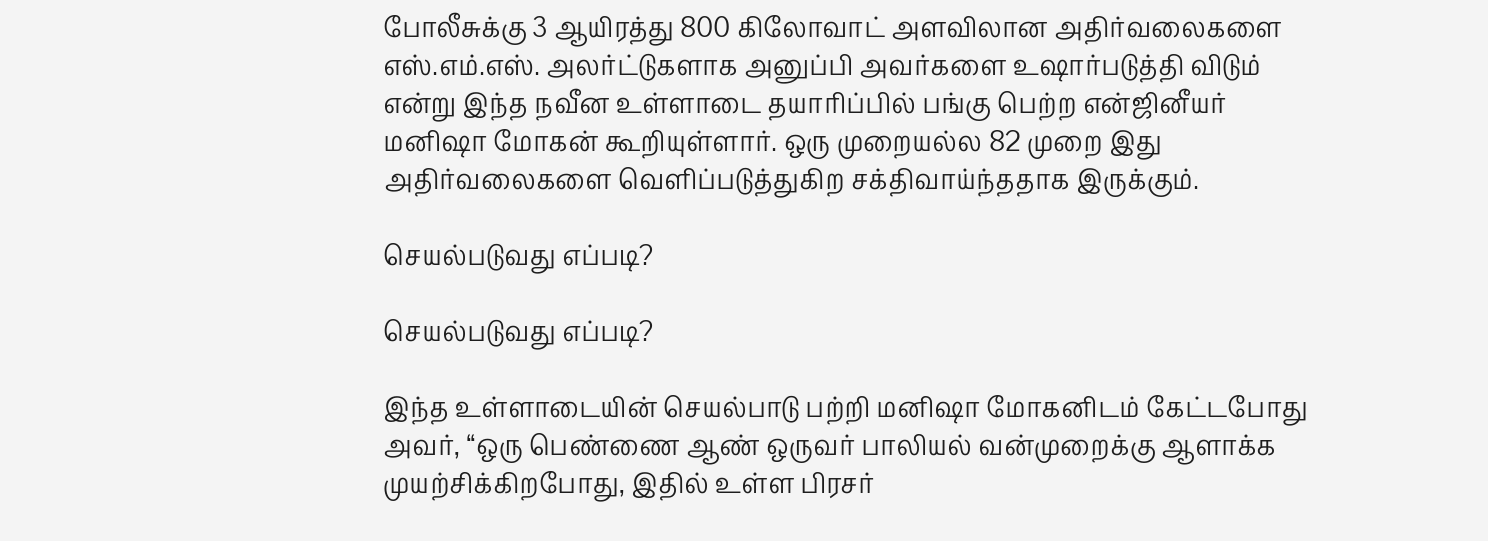போலீசுக்கு 3 ஆயிரத்து 800 கிலோவாட் அளவிலான அதிர்வலைகளை எஸ்.எம்.எஸ். அலர்ட்டுகளாக அனுப்பி அவர்களை உஷார்படுத்தி விடும் என்று இந்த நவீன உள்ளாடை தயாரிப்பில் பங்கு பெற்ற என்ஜினீயர் மனிஷா மோகன் கூறியுள்ளார். ஒரு முறையல்ல 82 முறை இது அதிர்வலைகளை வெளிப்படுத்துகிற சக்திவாய்ந்ததாக இருக்கும்.

செயல்படுவது எப்படி?

செயல்படுவது எப்படி?

இந்த உள்ளாடையின் செயல்பாடு பற்றி மனிஷா மோகனிடம் கேட்டபோது அவர், ‘‘ஒரு பெண்ணை ஆண் ஒருவர் பாலியல் வன்முறைக்கு ஆளாக்க முயற்சிக்கிறபோது, இதில் உள்ள பிரசர்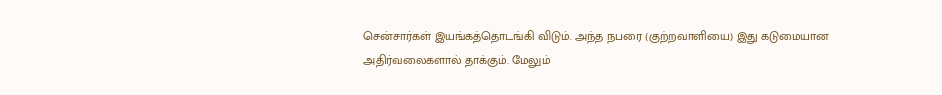சென்சார்கள் இயங்கத்தொடங்கி விடும். அந்த நபரை (குற்றவாளியை) இது கடுமையான அதிர்வலைகளால் தாக்கும். மேலும்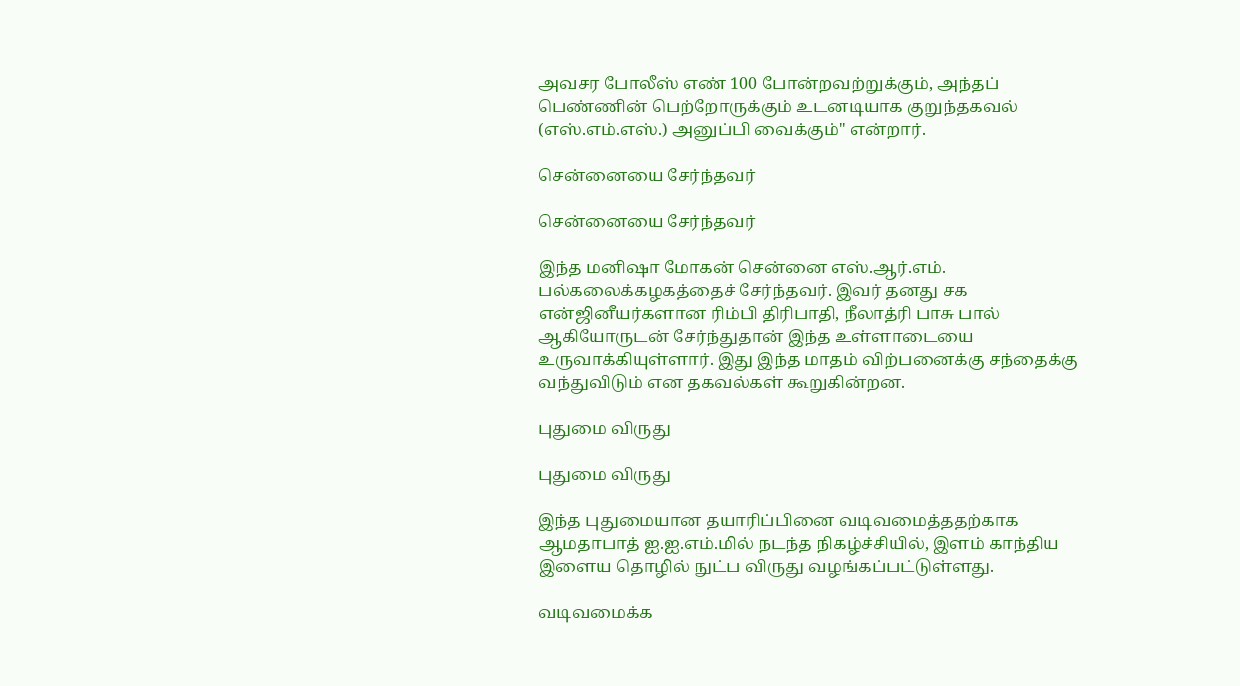அவசர போலீஸ் எண் 100 போன்றவற்றுக்கும், அந்தப் பெண்ணின் பெற்றோருக்கும் உடனடியாக குறுந்தகவல் (எஸ்.எம்.எஸ்.) அனுப்பி வைக்கும்'' என்றார்.

சென்னையை சேர்ந்தவர்

சென்னையை சேர்ந்தவர்

இந்த மனிஷா மோகன் சென்னை எஸ்.ஆர்.எம். பல்கலைக்கழகத்தைச் சேர்ந்தவர். இவர் தனது சக என்ஜினீயர்களான ரிம்பி திரிபாதி, நீலாத்ரி பாசு பால் ஆகியோருடன் சேர்ந்துதான் இந்த உள்ளாடையை உருவாக்கியுள்ளார். இது இந்த மாதம் விற்பனைக்கு சந்தைக்கு வந்துவிடும் என தகவல்கள் கூறுகின்றன.

புதுமை விருது

புதுமை விருது

இந்த புதுமையான தயாரிப்பினை வடிவமைத்ததற்காக ஆமதாபாத் ஐ.ஐ.எம்.மில் நடந்த நிகழ்ச்சியில், இளம் காந்திய இளைய தொழில் நுட்ப விருது வழங்கப்பட்டுள்ளது.

வடிவமைக்க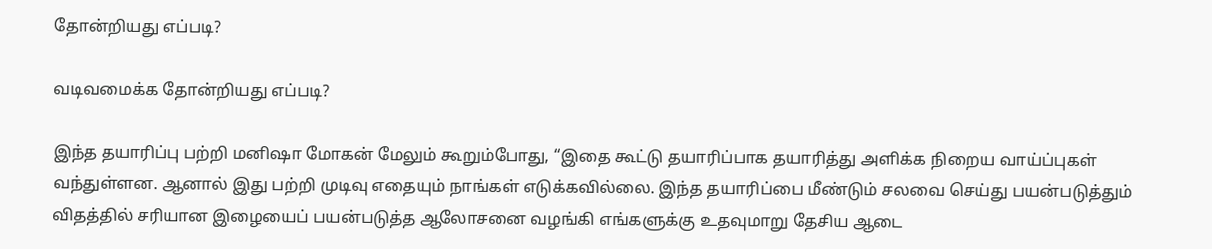தோன்றியது எப்படி?

வடிவமைக்க தோன்றியது எப்படி?

இந்த தயாரிப்பு பற்றி மனிஷா மோகன் மேலும் கூறும்போது, ‘‘இதை கூட்டு தயாரிப்பாக தயாரித்து அளிக்க நிறைய வாய்ப்புகள் வந்துள்ளன. ஆனால் இது பற்றி முடிவு எதையும் நாங்கள் எடுக்கவில்லை. இந்த தயாரிப்பை மீண்டும் சலவை செய்து பயன்படுத்தும் விதத்தில் சரியான இழையைப் பயன்படுத்த ஆலோசனை வழங்கி எங்களுக்கு உதவுமாறு தேசிய ஆடை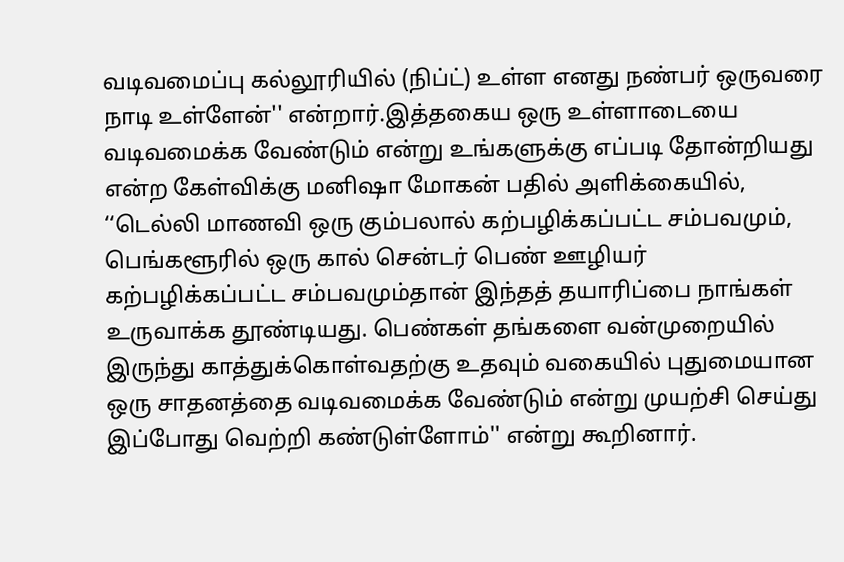வடிவமைப்பு கல்லூரியில் (நிப்ட்) உள்ள எனது நண்பர் ஒருவரை நாடி உள்ளேன்'' என்றார்.இத்தகைய ஒரு உள்ளாடையை வடிவமைக்க வேண்டும் என்று உங்களுக்கு எப்படி தோன்றியது என்ற கேள்விக்கு மனிஷா மோகன் பதில் அளிக்கையில், ‘‘டெல்லி மாணவி ஒரு கும்பலால் கற்பழிக்கப்பட்ட சம்பவமும், பெங்களூரில் ஒரு கால் சென்டர் பெண் ஊழியர் கற்பழிக்கப்பட்ட சம்பவமும்தான் இந்தத் தயாரிப்பை நாங்கள் உருவாக்க தூண்டியது. பெண்கள் தங்களை வன்முறையில் இருந்து காத்துக்கொள்வதற்கு உதவும் வகையில் புதுமையான ஒரு சாதனத்தை வடிவமைக்க வேண்டும் என்று முயற்சி செய்து இப்போது வெற்றி கண்டுள்ளோம்'' என்று கூறினார்.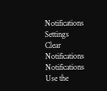Notifications
Settings
Clear Notifications
Notifications
Use the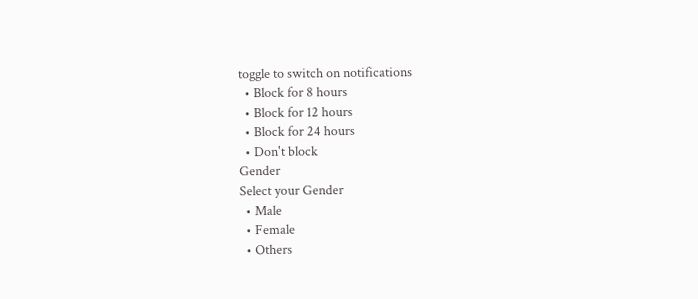toggle to switch on notifications
  • Block for 8 hours
  • Block for 12 hours
  • Block for 24 hours
  • Don't block
Gender
Select your Gender
  • Male
  • Female
  • Others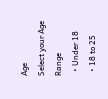Age
Select your Age Range
  • Under 18
  • 18 to 25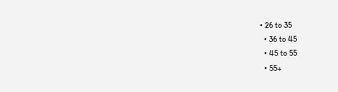• 26 to 35
  • 36 to 45
  • 45 to 55
  • 55+